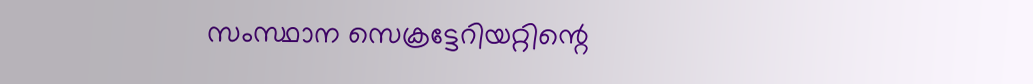സംസ്ഥാന സെക്രട്ടേറിയറ്റിന്റെ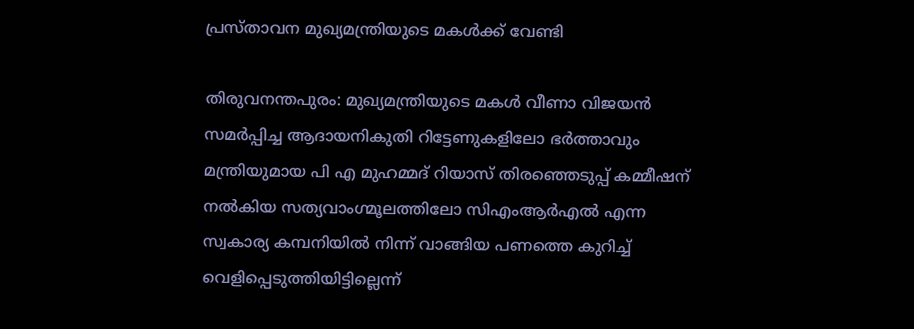പ്രസ്താവന മുഖ്യമന്ത്രിയുടെ മകള്‍ക്ക് വേണ്ടി

തിരുവനന്തപുരം: മുഖ്യമന്ത്രിയുടെ മകള്‍ വീണാ വിജയന്‍ സമര്‍പ്പിച്ച ആദായനികുതി റിട്ടേണുകളിലോ ഭര്‍ത്താവും മന്ത്രിയുമായ പി എ മുഹമ്മദ് റിയാസ് തിരഞ്ഞെടുപ്പ് കമ്മീഷന് നല്‍കിയ സത്യവാംഗ്മൂലത്തിലോ സിഎംആര്‍എല്‍ എന്ന സ്വകാര്യ കമ്പനിയില്‍ നിന്ന് വാങ്ങിയ പണത്തെ കുറിച്ച് വെളിപ്പെടുത്തിയിട്ടില്ലെന്ന്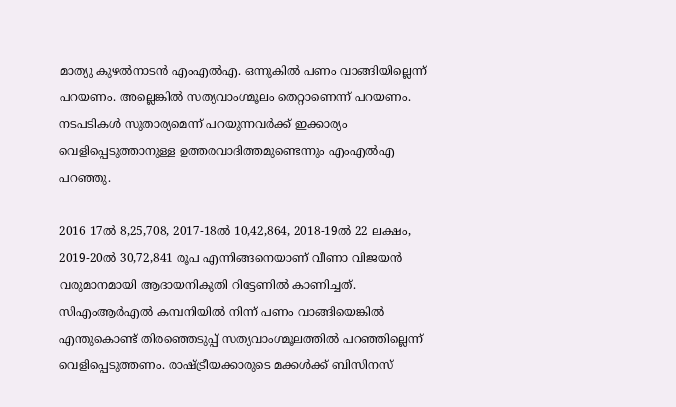മാത്യു കുഴല്‍നാടന്‍ എംഎല്‍എ. ഒന്നുകില്‍ പണം വാങ്ങിയില്ലെന്ന് പറയണം. അല്ലെങ്കില്‍ സത്യവാംഗ്മൂലം തെറ്റാണെന്ന് പറയണം. നടപടികള്‍ സുതാര്യമെന്ന് പറയുന്നവര്‍ക്ക് ഇക്കാര്യം വെളിപ്പെടുത്താനുള്ള ഉത്തരവാദിത്തമുണ്ടെന്നും എംഎല്‍എ പറഞ്ഞു.

2016 17ല്‍ 8,25,708, 2017-18ല്‍ 10,42,864, 2018-19ല്‍ 22 ലക്ഷം, 2019-20ല്‍ 30,72,841 രൂപ എന്നിങ്ങനെയാണ് വീണാ വിജയന്‍ വരുമാനമായി ആദായനികുതി റിട്ടേണില്‍ കാണിച്ചത്. സിഎംആര്‍എല്‍ കമ്പനിയില്‍ നിന്ന് പണം വാങ്ങിയെങ്കില്‍ എന്തുകൊണ്ട് തിരഞ്ഞെടുപ്പ് സത്യവാംഗ്മൂലത്തില്‍ പറഞ്ഞില്ലെന്ന് വെളിപ്പെടുത്തണം. രാഷ്ട്രീയക്കാരുടെ മക്കള്‍ക്ക് ബിസിനസ്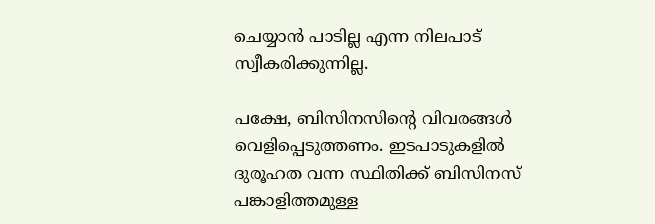ചെയ്യാന്‍ പാടില്ല എന്ന നിലപാട് സ്വീകരിക്കുന്നില്ല.

പക്ഷേ, ബിസിനസിന്റെ വിവരങ്ങള്‍ വെളിപ്പെടുത്തണം. ഇടപാടുകളില്‍ ദുരൂഹത വന്ന സ്ഥിതിക്ക് ബിസിനസ് പങ്കാളിത്തമുള്ള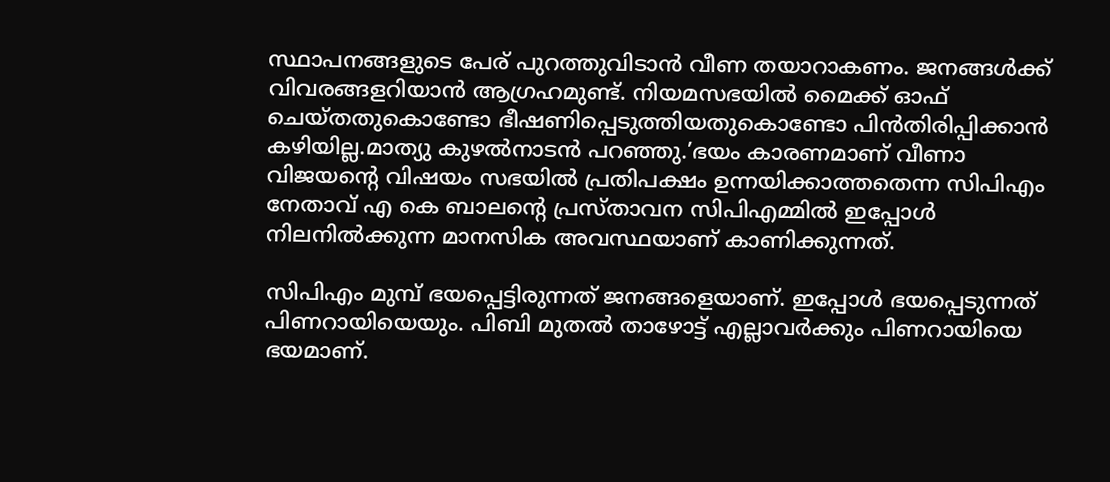സ്ഥാപനങ്ങളുടെ പേര് പുറത്തുവിടാന്‍ വീണ തയാറാകണം. ജനങ്ങള്‍ക്ക് വിവരങ്ങളറിയാന്‍ ആഗ്രഹമുണ്ട്. നിയമസഭയില്‍ മൈക്ക് ഓഫ് ചെയ്തതുകൊണ്ടോ ഭീഷണിപ്പെടുത്തിയതുകൊണ്ടോ പിന്‍തിരിപ്പിക്കാന്‍ കഴിയില്ല.മാത്യു കുഴല്‍നാടന്‍ പറഞ്ഞു.’ഭയം കാരണമാണ് വീണാ വിജയന്റെ വിഷയം സഭയില്‍ പ്രതിപക്ഷം ഉന്നയിക്കാത്തതെന്ന സിപിഎം നേതാവ് എ കെ ബാലന്റെ പ്രസ്താവന സിപിഎമ്മില്‍ ഇപ്പോള്‍ നിലനില്‍ക്കുന്ന മാനസിക അവസ്ഥയാണ് കാണിക്കുന്നത്.

സിപിഎം മുമ്പ് ഭയപ്പെട്ടിരുന്നത് ജനങ്ങളെയാണ്. ഇപ്പോള്‍ ഭയപ്പെടുന്നത് പിണറായിയെയും. പിബി മുതല്‍ താഴോട്ട് എല്ലാവര്‍ക്കും പിണറായിയെ ഭയമാണ്.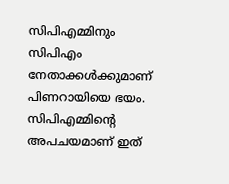സിപിഎമ്മിനും സിപിഎം നേതാക്കള്‍ക്കുമാണ് പിണറായിയെ ഭയം. സിപിഎമ്മിന്റെ അപചയമാണ് ഇത്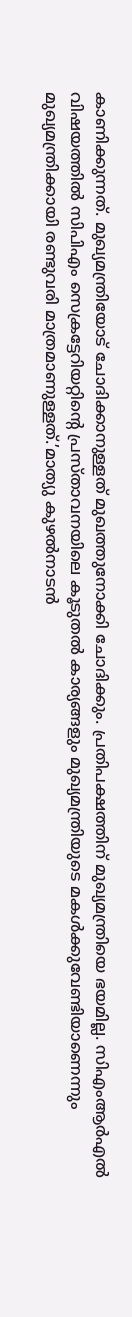കാണിക്കുന്നത്. മുഖ്യമന്ത്രിയോട് ചോദിക്കാനുള്ളത് മുഖത്തുനോക്കി ചോദിക്കും. പ്രതിപക്ഷത്തിന് മുഖ്യമന്ത്രിയെ ഭയമില്ല. സിഎംആര്‍എല്‍ വിഷയത്തില്‍ സിപിഎം സെക്രട്ടേറിയറ്റിന്റെ പ്രസ്താവനയിലെ കൂടുതല്‍ കാര്യങ്ങളും മുഖ്യമന്ത്രിയുടെ മകള്‍ക്കുവേണ്ടിയാണെന്നും മുഖ്യമന്ത്രിക്കായി രണ്ടുവരി മാത്രമാണുള്ളത്.’മാത്യു കുഴല്‍നാടന്‍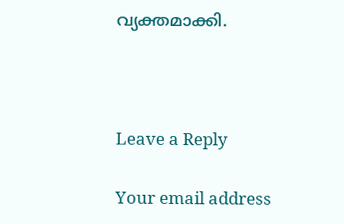വ്യക്തമാക്കി.



Leave a Reply

Your email address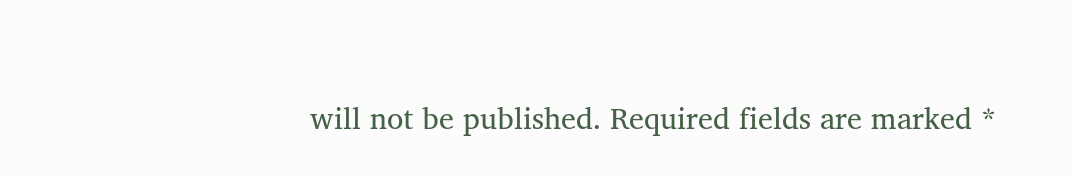will not be published. Required fields are marked *